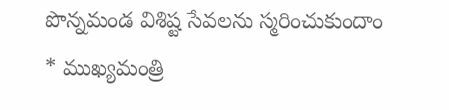పొన్నమండ విశిష్ట సేవలను స్మరించుకుందాం
* ముఖ్యమంత్రి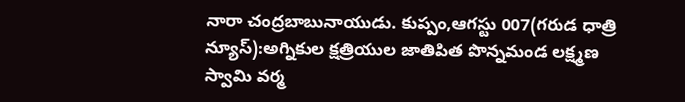నారా చంద్రబాబునాయుడు. కుప్పం,ఆగస్టు 007(గరుడ ధాత్రి న్యూస్):అగ్నికుల క్షత్రియుల జాతిపిత పొన్నమండ లక్ష్మణ స్వామి వర్మ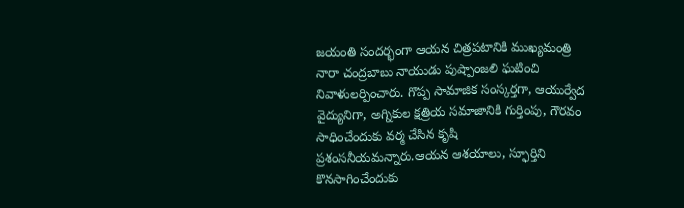జయంతి సందర్భంగా ఆయన చిత్రపటానికి ముఖ్యమంత్రి నారా చంద్రబాబు నాయుడు పుష్పాంజలి ఘటించి నివాళులర్పించారు. గొప్ప సామాజిక సంస్కర్తగా, ఆయుర్వేద వైద్యునిగా, అగ్నికుల క్షత్రియ సమాజానికి గుర్తింపు, గౌరవం సాధించేందుకు వర్మ చేసిన కృషి ప్రశంసనీయమన్నారు.ఆయన ఆశయాలు, స్ఫూర్తిని కొనసాగించేందుకు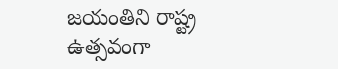జయంతిని రాష్ట్ర ఉత్సవంగా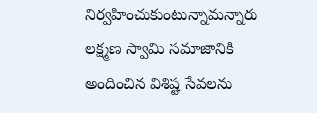నిర్వహించుకుంటున్నామన్నారు లక్ష్మణ స్వామి సమాజానికి అందించిన విశిష్ట సేవలను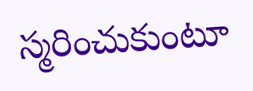స్మరించుకుంటూ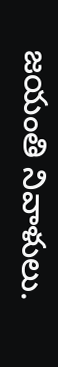జయంతి నివాళులు.